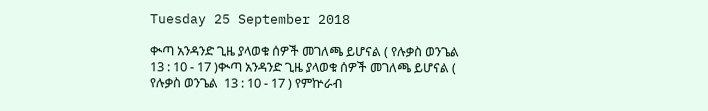Tuesday 25 September 2018

ቊጣ አንዳንድ ጊዜ ያላወቁ ሰዎች መገለጫ ይሆናል ( የሉቃስ ወንጌል  13 : 10 - 17 )ቊጣ አንዳንድ ጊዜ ያላወቁ ሰዎች መገለጫ ይሆናል ( የሉቃስ ወንጌል  13 : 10 - 17 ) የምኵራብ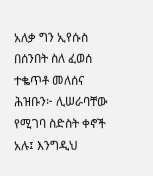አለቃ ግን ኢየሱስ በሰንበት ስለ ፈወሰ ተቈጥቶ መለሰና ሕዝቡን፦ ሊሠራባቸው የሚገባ ስድስት ቀኖች አሉ፤ እንግዲህ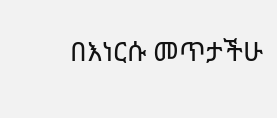በእነርሱ መጥታችሁ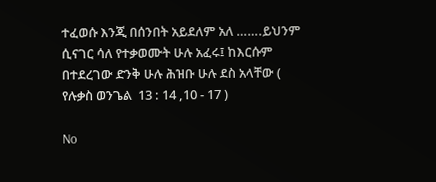ተፈወሱ እንጂ በሰንበት አይደለም አለ …….ይህንም ሲናገር ሳለ የተቃወሙት ሁሉ አፈሩ፤ ከእርሱም በተደረገው ድንቅ ሁሉ ሕዝቡ ሁሉ ደስ አላቸው ( የሉቃስ ወንጌል  13 : 14 ,10 - 17 )

No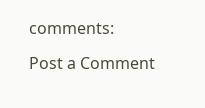comments:

Post a Comment